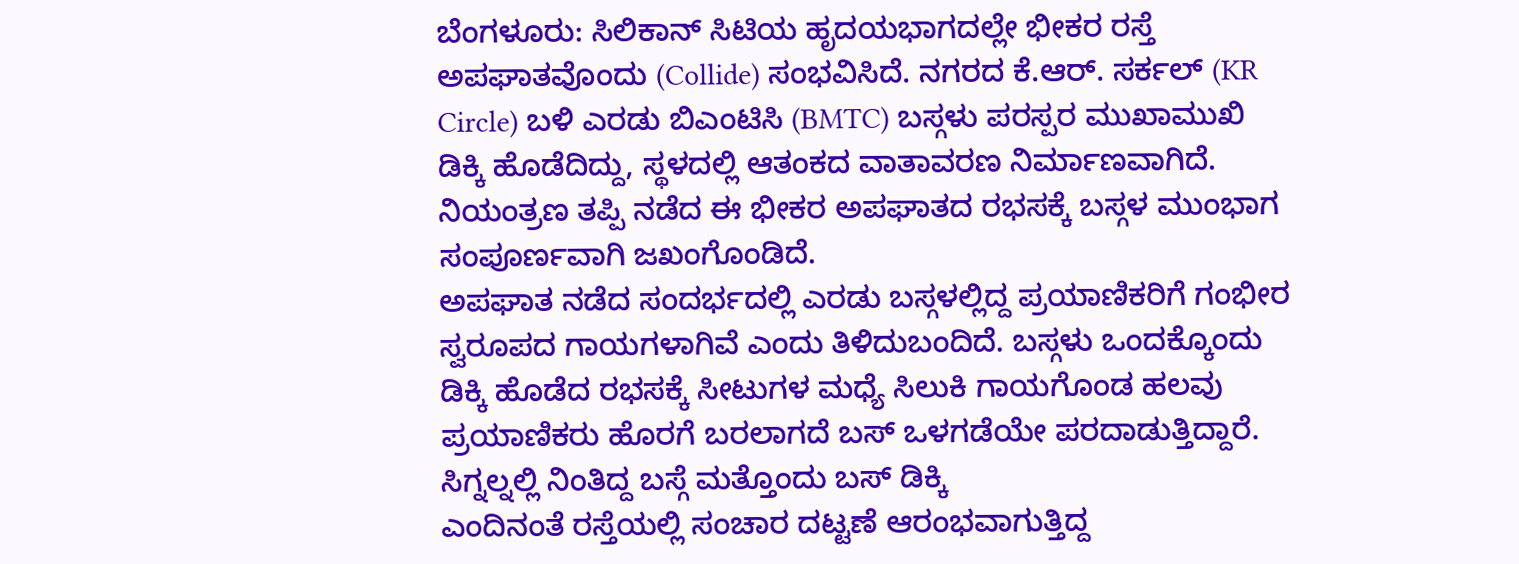ಬೆಂಗಳೂರು: ಸಿಲಿಕಾನ್ ಸಿಟಿಯ ಹೃದಯಭಾಗದಲ್ಲೇ ಭೀಕರ ರಸ್ತೆ ಅಪಘಾತವೊಂದು (Collide) ಸಂಭವಿಸಿದೆ. ನಗರದ ಕೆ.ಆರ್. ಸರ್ಕಲ್ (KR Circle) ಬಳಿ ಎರಡು ಬಿಎಂಟಿಸಿ (BMTC) ಬಸ್ಗಳು ಪರಸ್ಪರ ಮುಖಾಮುಖಿ ಡಿಕ್ಕಿ ಹೊಡೆದಿದ್ದು, ಸ್ಥಳದಲ್ಲಿ ಆತಂಕದ ವಾತಾವರಣ ನಿರ್ಮಾಣವಾಗಿದೆ. ನಿಯಂತ್ರಣ ತಪ್ಪಿ ನಡೆದ ಈ ಭೀಕರ ಅಪಘಾತದ ರಭಸಕ್ಕೆ ಬಸ್ಗಳ ಮುಂಭಾಗ ಸಂಪೂರ್ಣವಾಗಿ ಜಖಂಗೊಂಡಿದೆ.
ಅಪಘಾತ ನಡೆದ ಸಂದರ್ಭದಲ್ಲಿ ಎರಡು ಬಸ್ಗಳಲ್ಲಿದ್ದ ಪ್ರಯಾಣಿಕರಿಗೆ ಗಂಭೀರ ಸ್ವರೂಪದ ಗಾಯಗಳಾಗಿವೆ ಎಂದು ತಿಳಿದುಬಂದಿದೆ. ಬಸ್ಗಳು ಒಂದಕ್ಕೊಂದು ಡಿಕ್ಕಿ ಹೊಡೆದ ರಭಸಕ್ಕೆ ಸೀಟುಗಳ ಮಧ್ಯೆ ಸಿಲುಕಿ ಗಾಯಗೊಂಡ ಹಲವು ಪ್ರಯಾಣಿಕರು ಹೊರಗೆ ಬರಲಾಗದೆ ಬಸ್ ಒಳಗಡೆಯೇ ಪರದಾಡುತ್ತಿದ್ದಾರೆ.
ಸಿಗ್ನಲ್ನಲ್ಲಿ ನಿಂತಿದ್ದ ಬಸ್ಗೆ ಮತ್ತೊಂದು ಬಸ್ ಡಿಕ್ಕಿ
ಎಂದಿನಂತೆ ರಸ್ತೆಯಲ್ಲಿ ಸಂಚಾರ ದಟ್ಟಣೆ ಆರಂಭವಾಗುತ್ತಿದ್ದ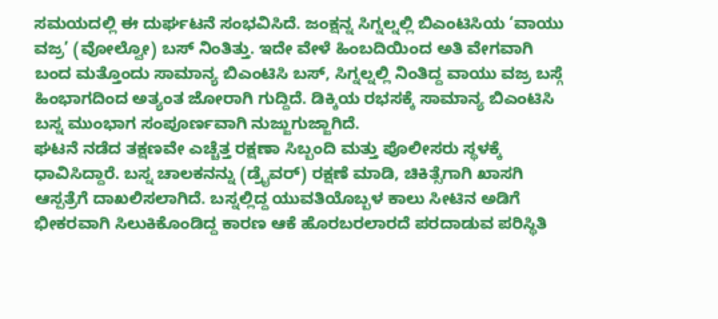ಸಮಯದಲ್ಲಿ ಈ ದುರ್ಘಟನೆ ಸಂಭವಿಸಿದೆ. ಜಂಕ್ಷನ್ನ ಸಿಗ್ನಲ್ನಲ್ಲಿ ಬಿಎಂಟಿಸಿಯ ‘ವಾಯು ವಜ್ರ’ (ವೋಲ್ವೋ) ಬಸ್ ನಿಂತಿತ್ತು. ಇದೇ ವೇಳೆ ಹಿಂಬದಿಯಿಂದ ಅತಿ ವೇಗವಾಗಿ ಬಂದ ಮತ್ತೊಂದು ಸಾಮಾನ್ಯ ಬಿಎಂಟಿಸಿ ಬಸ್, ಸಿಗ್ನಲ್ನಲ್ಲಿ ನಿಂತಿದ್ದ ವಾಯು ವಜ್ರ ಬಸ್ಗೆ ಹಿಂಭಾಗದಿಂದ ಅತ್ಯಂತ ಜೋರಾಗಿ ಗುದ್ದಿದೆ. ಡಿಕ್ಕಿಯ ರಭಸಕ್ಕೆ ಸಾಮಾನ್ಯ ಬಿಎಂಟಿಸಿ ಬಸ್ನ ಮುಂಭಾಗ ಸಂಪೂರ್ಣವಾಗಿ ನುಜ್ಜುಗುಜ್ಜಾಗಿದೆ.
ಘಟನೆ ನಡೆದ ತಕ್ಷಣವೇ ಎಚ್ಚೆತ್ತ ರಕ್ಷಣಾ ಸಿಬ್ಬಂದಿ ಮತ್ತು ಪೊಲೀಸರು ಸ್ಥಳಕ್ಕೆ ಧಾವಿಸಿದ್ದಾರೆ. ಬಸ್ನ ಚಾಲಕನನ್ನು (ಡ್ರೈವರ್) ರಕ್ಷಣೆ ಮಾಡಿ, ಚಿಕಿತ್ಸೆಗಾಗಿ ಖಾಸಗಿ ಆಸ್ಪತ್ರೆಗೆ ದಾಖಲಿಸಲಾಗಿದೆ. ಬಸ್ನಲ್ಲಿದ್ದ ಯುವತಿಯೊಬ್ಬಳ ಕಾಲು ಸೀಟಿನ ಅಡಿಗೆ ಭೀಕರವಾಗಿ ಸಿಲುಕಿಕೊಂಡಿದ್ದ ಕಾರಣ ಆಕೆ ಹೊರಬರಲಾರದೆ ಪರದಾಡುವ ಪರಿಸ್ಥಿತಿ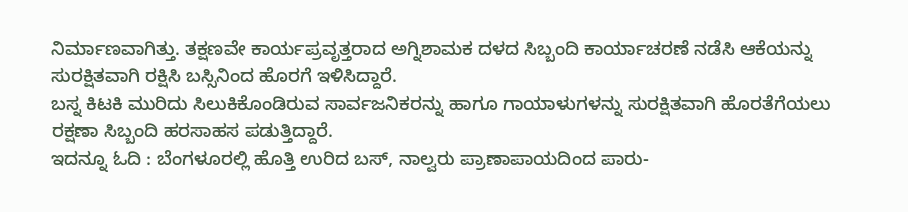ನಿರ್ಮಾಣವಾಗಿತ್ತು. ತಕ್ಷಣವೇ ಕಾರ್ಯಪ್ರವೃತ್ತರಾದ ಅಗ್ನಿಶಾಮಕ ದಳದ ಸಿಬ್ಬಂದಿ ಕಾರ್ಯಾಚರಣೆ ನಡೆಸಿ ಆಕೆಯನ್ನು ಸುರಕ್ಷಿತವಾಗಿ ರಕ್ಷಿಸಿ ಬಸ್ಸಿನಿಂದ ಹೊರಗೆ ಇಳಿಸಿದ್ದಾರೆ.
ಬಸ್ನ ಕಿಟಕಿ ಮುರಿದು ಸಿಲುಕಿಕೊಂಡಿರುವ ಸಾರ್ವಜನಿಕರನ್ನು ಹಾಗೂ ಗಾಯಾಳುಗಳನ್ನು ಸುರಕ್ಷಿತವಾಗಿ ಹೊರತೆಗೆಯಲು ರಕ್ಷಣಾ ಸಿಬ್ಬಂದಿ ಹರಸಾಹಸ ಪಡುತ್ತಿದ್ದಾರೆ.
ಇದನ್ನೂ ಓದಿ : ಬೆಂಗಳೂರಲ್ಲಿ ಹೊತ್ತಿ ಉರಿದ ಬಸ್, ನಾಲ್ವರು ಪ್ರಾಣಾಪಾಯದಿಂದ ಪಾರು-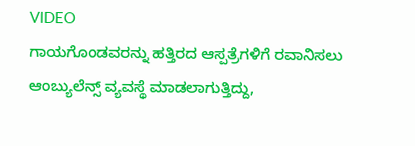VIDEO
ಗಾಯಗೊಂಡವರನ್ನು ಹತ್ತಿರದ ಆಸ್ಪತ್ರೆಗಳಿಗೆ ರವಾನಿಸಲು ಆಂಬ್ಯುಲೆನ್ಸ್ ವ್ಯವಸ್ಥೆ ಮಾಡಲಾಗುತ್ತಿದ್ದು,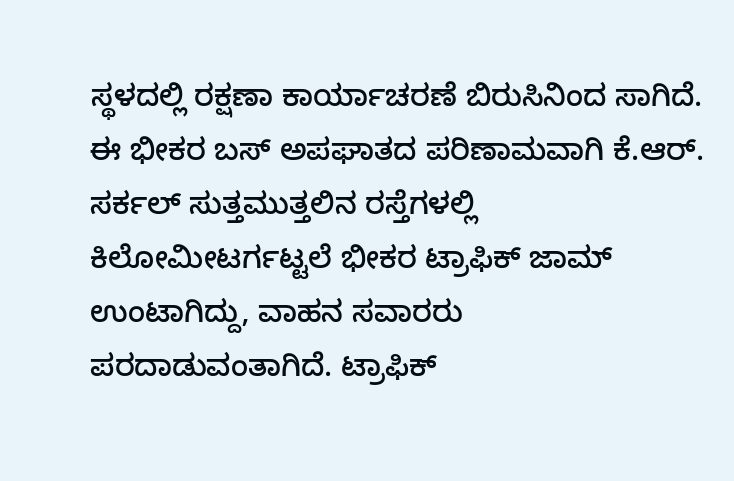ಸ್ಥಳದಲ್ಲಿ ರಕ್ಷಣಾ ಕಾರ್ಯಾಚರಣೆ ಬಿರುಸಿನಿಂದ ಸಾಗಿದೆ. ಈ ಭೀಕರ ಬಸ್ ಅಪಘಾತದ ಪರಿಣಾಮವಾಗಿ ಕೆ.ಆರ್. ಸರ್ಕಲ್ ಸುತ್ತಮುತ್ತಲಿನ ರಸ್ತೆಗಳಲ್ಲಿ ಕಿಲೋಮೀಟರ್ಗಟ್ಟಲೆ ಭೀಕರ ಟ್ರಾಫಿಕ್ ಜಾಮ್ ಉಂಟಾಗಿದ್ದು, ವಾಹನ ಸವಾರರು ಪರದಾಡುವಂತಾಗಿದೆ. ಟ್ರಾಫಿಕ್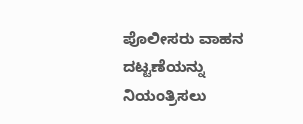ಪೊಲೀಸರು ವಾಹನ ದಟ್ಟಣೆಯನ್ನು ನಿಯಂತ್ರಿಸಲು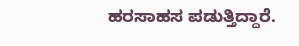ಹರಸಾಹಸ ಪಡುತ್ತಿದ್ದಾರೆ.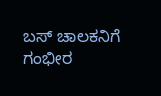ಬಸ್ ಚಾಲಕನಿಗೆ ಗಂಭೀರ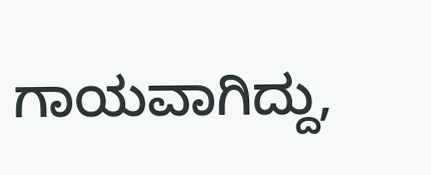ಗಾಯವಾಗಿದ್ದು,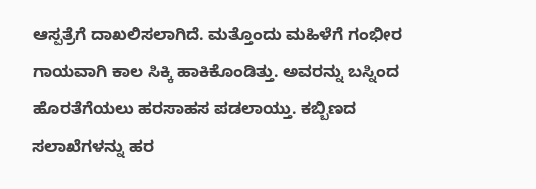ಆಸ್ಪತ್ರೆಗೆ ದಾಖಲಿಸಲಾಗಿದೆ. ಮತ್ತೊಂದು ಮಹಿಳೆಗೆ ಗಂಭೀರ ಗಾಯವಾಗಿ ಕಾಲ ಸಿಕ್ಕಿ ಹಾಕಿಕೊಂಡಿತ್ತು. ಅವರನ್ನು ಬಸ್ನಿಂದ ಹೊರತೆಗೆಯಲು ಹರಸಾಹಸ ಪಡಲಾಯ್ತು. ಕಬ್ಬಿಣದ ಸಲಾಖೆಗಳನ್ನು ಹರ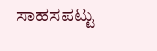ಸಾಹಸಪಟ್ಟು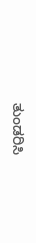ತುಂಡರಿಸಿ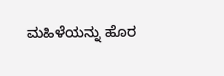ಮಹಿಳೆಯನ್ನು ಹೊರ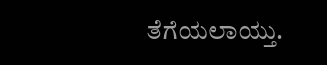ತೆಗೆಯಲಾಯ್ತು.